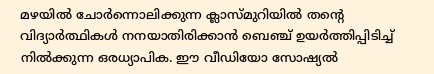മഴയിൽ ചോർന്നൊലിക്കുന്ന ക്ലാസ്മുറിയിൽ തന്‍റെ വിദ്യാർത്ഥികൾ നനയാതിരിക്കാൻ ബെഞ്ച് ഉയർത്തിപ്പിടിച്ച് നിൽക്കുന്ന ഒരധ്യാപിക. ഈ വീഡിയോ സോഷ്യൽ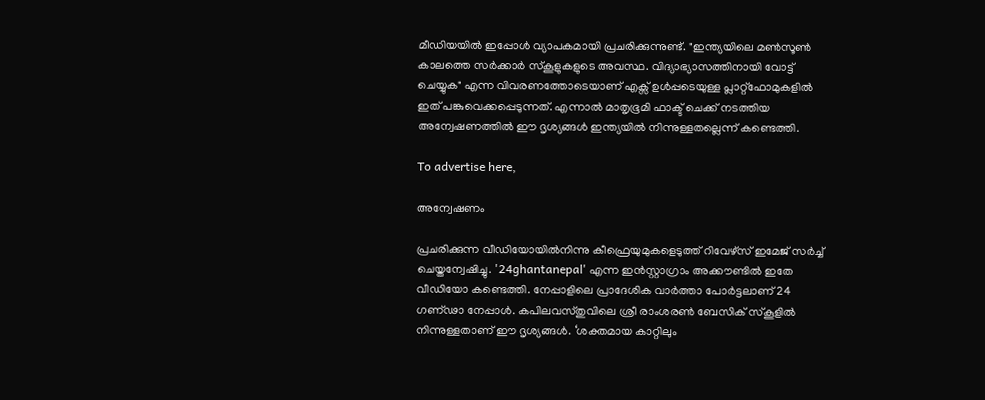മീഡിയയിൽ ഇപ്പോൾ വ്യാപകമായി പ്രചരിക്കുന്നുണ്ട്. "ഇന്ത്യയിലെ മൺസൂൺ കാലത്തെ സർക്കാർ സ്കൂളുകളുടെ അവസ്ഥ. വിദ്യാഭ്യാസത്തിനായി വോട്ട് ചെയ്യുക" എന്ന വിവരണത്തോടെയാണ് എക്സ് ഉൾപ്പടെയുള്ള പ്ലാറ്റ്‌ഫോമുകളിൽ ഇത് പങ്കുവെക്കപ്പെടുന്നത്. എന്നാൽ മാതൃഭൂമി ഫാക്ട് ചെക്ക് നടത്തിയ അന്വേഷണത്തിൽ ഈ ദൃശ്യങ്ങൾ ഇന്ത്യയിൽ നിന്നുള്ളതല്ലെന്ന് കണ്ടെത്തി.

To advertise here,

അന്വേഷണം

പ്രചരിക്കുന്ന വീഡിയോയിൽനിന്നു കീഫ്രെയുമുകളെടുത്ത് റിവേഴ്സ് ഇമേജ് സർച്ച് ചെയ്തന്വേഷിച്ചു. '24ghantanepal' എന്ന ഇൻസ്റ്റാഗ്രാം അക്കൗണ്ടിൽ ഇതേ വീഡിയോ കണ്ടെത്തി. നേപ്പാളിലെ പ്രാദേശിക വാർത്താ പോർട്ടലാണ് 24 ഗണ്ഢാ നേപ്പാൾ. കപിലവസ്തുവിലെ ശ്രീ രാംശരൺ ബേസിക് സ്കൂളിൽ നിന്നുള്ളതാണ് ഈ ദൃശ്യങ്ങൾ. ‘ശക്തമായ കാറ്റിലും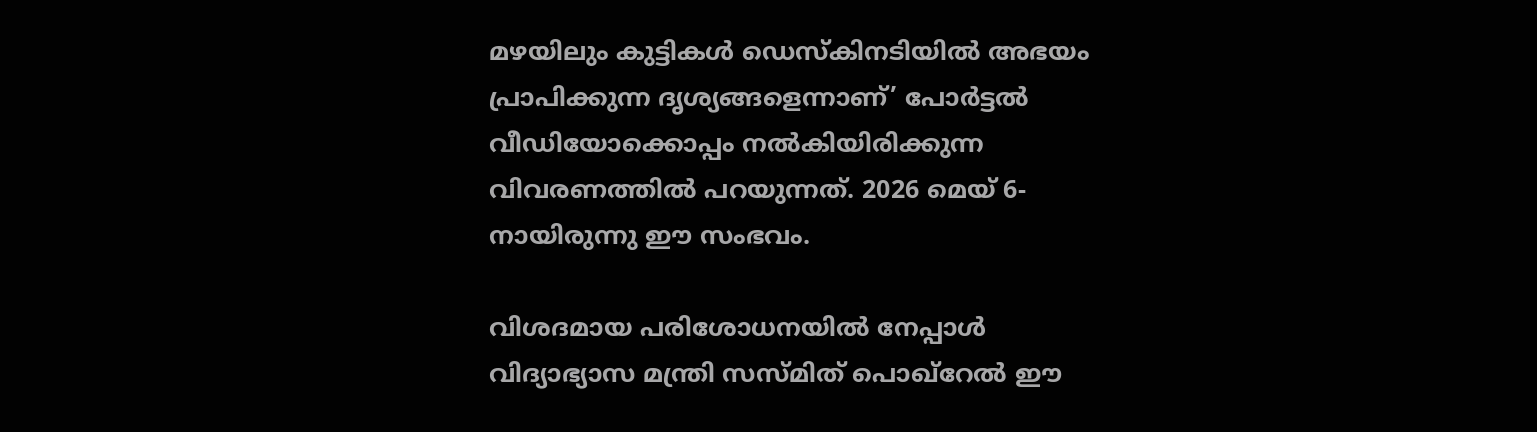മഴയിലും കുട്ടികൾ ഡെസ്കിനടിയിൽ അഭയം പ്രാപിക്കുന്ന ദൃശ്യങ്ങളെന്നാണ്’ പോർട്ടൽ വീഡിയോക്കൊപ്പം നൽകിയിരിക്കുന്ന വിവരണത്തിൽ പറയുന്നത്. 2026 മെയ് 6-നായിരുന്നു ഈ സംഭവം.

വിശദമായ പരിശോധനയിൽ നേപ്പാൾ വിദ്യാഭ്യാസ മന്ത്രി സസ്മിത് പൊഖ്‌റേൽ ഈ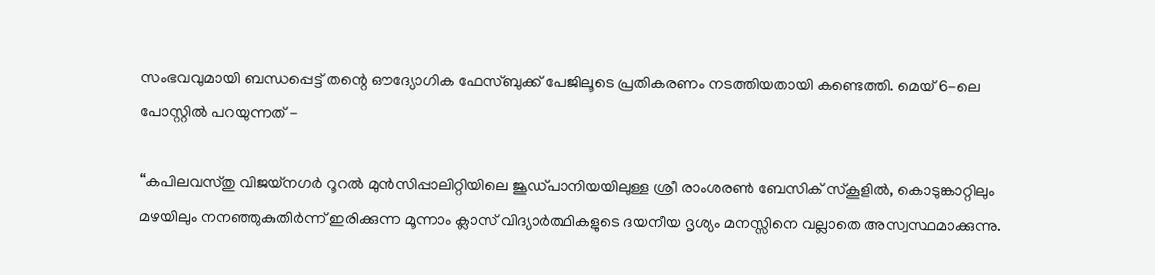സംഭവവുമായി ബന്ധപ്പെട്ട് തന്റെ ഔദ്യോഗിക ഫേസ്ബുക്ക് പേജിലൂടെ പ്രതികരണം നടത്തിയതായി കണ്ടെത്തി. മെയ് 6-ലെ പോസ്റ്റിൽ പറയുന്നത് -

“കപിലവസ്തു വിജയ്‌നഗർ റൂറൽ മുൻസിപ്പാലിറ്റിയിലെ ജൂഡ്പാനിയയിലുള്ള ശ്രീ രാംശരൺ ബേസിക് സ്കൂളിൽ, കൊടുങ്കാറ്റിലും മഴയിലും നനഞ്ഞുകുതിർന്ന് ഇരിക്കുന്ന മൂന്നാം ക്ലാസ് വിദ്യാർത്ഥികളുടെ ദയനീയ ദൃശ്യം മനസ്സിനെ വല്ലാതെ അസ്വസ്ഥമാക്കുന്നു.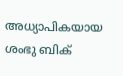അധ്യാപികയായ ശംഭു ബിക്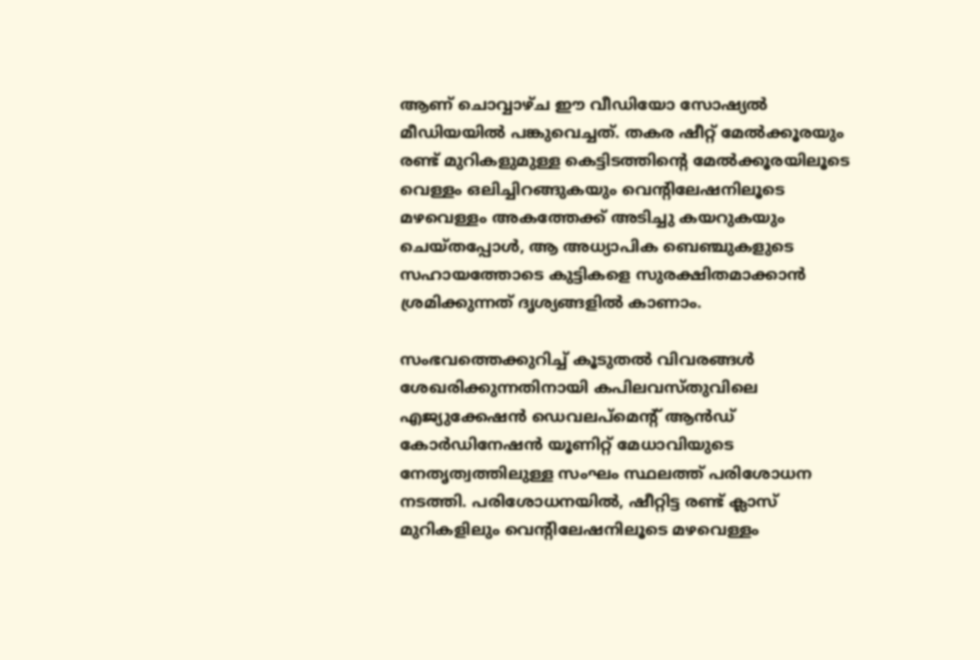ആണ് ചൊവ്വാഴ്ച ഈ വീഡിയോ സോഷ്യൽ മീഡിയയിൽ പങ്കുവെച്ചത്. തകര ഷീറ്റ് മേൽക്കൂരയും രണ്ട് മുറികളുമുള്ള കെട്ടിടത്തിന്റെ മേൽക്കൂരയിലൂടെ വെള്ളം ഒലിച്ചിറങ്ങുകയും വെന്റിലേഷനിലൂടെ മഴവെള്ളം അകത്തേക്ക് അടിച്ചു കയറുകയും ചെയ്തപ്പോൾ, ആ അധ്യാപിക ബെഞ്ചുകളുടെ സഹായത്തോടെ കുട്ടികളെ സുരക്ഷിതമാക്കാൻ ശ്രമിക്കുന്നത് ദൃശ്യങ്ങളിൽ കാണാം.

സംഭവത്തെക്കുറിച്ച് കൂടുതൽ വിവരങ്ങൾ ശേഖരിക്കുന്നതിനായി കപിലവസ്തുവിലെ എജ്യുക്കേഷൻ ഡെവലപ്‌മെന്റ് ആൻഡ് കോർഡിനേഷൻ യൂണിറ്റ് മേധാവിയുടെ നേതൃത്വത്തിലുള്ള സംഘം സ്ഥലത്ത് പരിശോധന നടത്തി. പരിശോധനയിൽ, ഷീറ്റിട്ട രണ്ട് ക്ലാസ് മുറികളിലും വെന്റിലേഷനിലൂടെ മഴവെള്ളം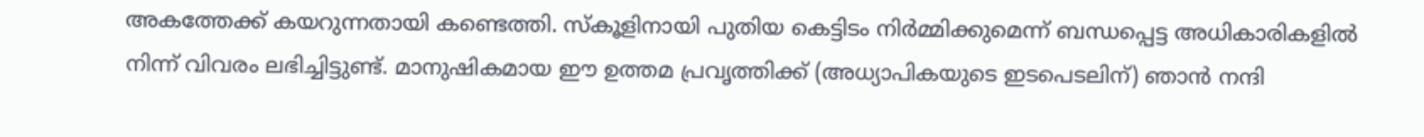അകത്തേക്ക് കയറുന്നതായി കണ്ടെത്തി. സ്കൂളിനായി പുതിയ കെട്ടിടം നിർമ്മിക്കുമെന്ന് ബന്ധപ്പെട്ട അധികാരികളിൽ നിന്ന് വിവരം ലഭിച്ചിട്ടുണ്ട്. മാനുഷികമായ ഈ ഉത്തമ പ്രവൃത്തിക്ക് (അധ്യാപികയുടെ ഇടപെടലിന്) ഞാൻ നന്ദി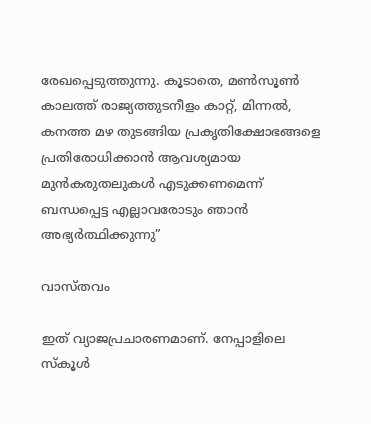രേഖപ്പെടുത്തുന്നു. കൂടാതെ, മൺസൂൺ കാലത്ത് രാജ്യത്തുടനീളം കാറ്റ്, മിന്നൽ, കനത്ത മഴ തുടങ്ങിയ പ്രകൃതിക്ഷോഭങ്ങളെ പ്രതിരോധിക്കാൻ ആവശ്യമായ മുൻകരുതലുകൾ എടുക്കണമെന്ന് ബന്ധപ്പെട്ട എല്ലാവരോടും ഞാൻ അഭ്യർത്ഥിക്കുന്നു”

വാസ്തവം

ഇത് വ്യാജപ്രചാരണമാണ്. നേപ്പാളിലെ സ്കൂൾ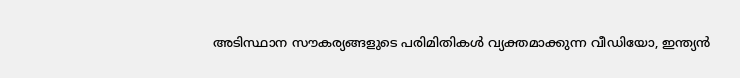അടിസ്ഥാന സൗകര്യങ്ങളുടെ പരിമിതികൾ വ്യക്തമാക്കുന്ന വീഡിയോ, ഇന്ത്യൻ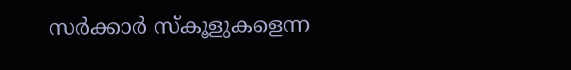സർക്കാർ സ്കൂളുകളെന്ന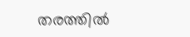തരത്തിൽ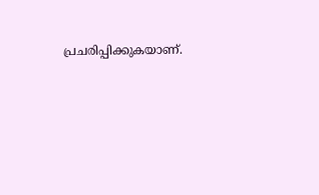പ്രചരിപ്പിക്കുകയാണ്.